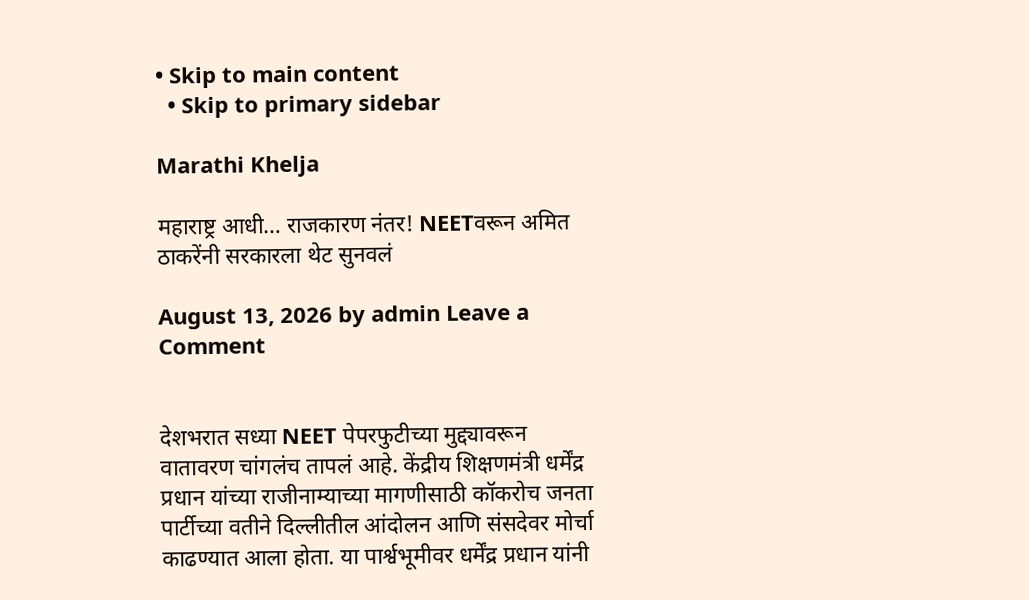• Skip to main content
  • Skip to primary sidebar

Marathi Khelja

महाराष्ट्र आधी… राजकारण नंतर! NEETवरून अमित ठाकरेंनी सरकारला थेट सुनवलं

August 13, 2026 by admin Leave a Comment


देशभरात सध्या NEET पेपरफुटीच्या मुद्द्यावरून वातावरण चांगलंच तापलं आहे. केंद्रीय शिक्षणमंत्री धर्मेंद्र प्रधान यांच्या राजीनाम्याच्या मागणीसाठी कॉकरोच जनता पार्टीच्या वतीने दिल्लीतील आंदोलन आणि संसदेवर मोर्चा काढण्यात आला होता. या पार्श्वभूमीवर धर्मेंद्र प्रधान यांनी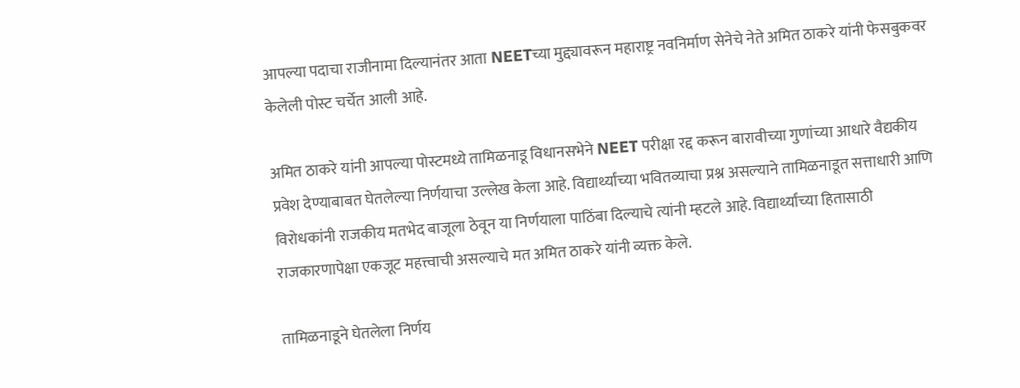आपल्या पदाचा राजीनामा दिल्यानंतर आता NEETच्या मुद्द्यावरून महाराष्ट्र नवनिर्माण सेनेचे नेते अमित ठाकरे यांनी फेसबुकवर केलेली पोस्ट चर्चेत आली आहे.

अमित ठाकरे यांनी आपल्या पोस्टमध्ये तामिळनाडू विधानसभेने NEET परीक्षा रद्द करून बारावीच्या गुणांच्या आधारे वैद्यकीय प्रवेश देण्याबाबत घेतलेल्या निर्णयाचा उल्लेख केला आहे. विद्यार्थ्यांच्या भवितव्याचा प्रश्न असल्याने तामिळनाडूत सत्ताधारी आणि विरोधकांनी राजकीय मतभेद बाजूला ठेवून या निर्णयाला पाठिंबा दिल्याचे त्यांनी म्हटले आहे. विद्यार्थ्यांच्या हितासाठी राजकारणापेक्षा एकजूट महत्त्वाची असल्याचे मत अमित ठाकरे यांनी व्यक्त केले.

तामिळनाडूने घेतलेला निर्णय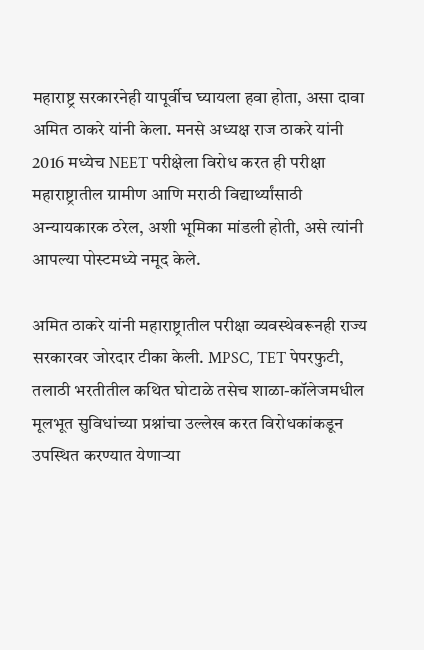महाराष्ट्र सरकारनेही यापूर्वीच घ्यायला हवा होता, असा दावा अमित ठाकरे यांनी केला. मनसे अध्यक्ष राज ठाकरे यांनी 2016 मध्येच NEET परीक्षेला विरोध करत ही परीक्षा महाराष्ट्रातील ग्रामीण आणि मराठी विद्यार्थ्यांसाठी अन्यायकारक ठरेल, अशी भूमिका मांडली होती, असे त्यांनी आपल्या पोस्टमध्ये नमूद केले.

अमित ठाकरे यांनी महाराष्ट्रातील परीक्षा व्यवस्थेवरूनही राज्य सरकारवर जोरदार टीका केली. MPSC, TET पेपरफुटी, तलाठी भरतीतील कथित घोटाळे तसेच शाळा-कॉलेजमधील मूलभूत सुविधांच्या प्रश्नांचा उल्लेख करत विरोधकांकडून उपस्थित करण्यात येणाऱ्या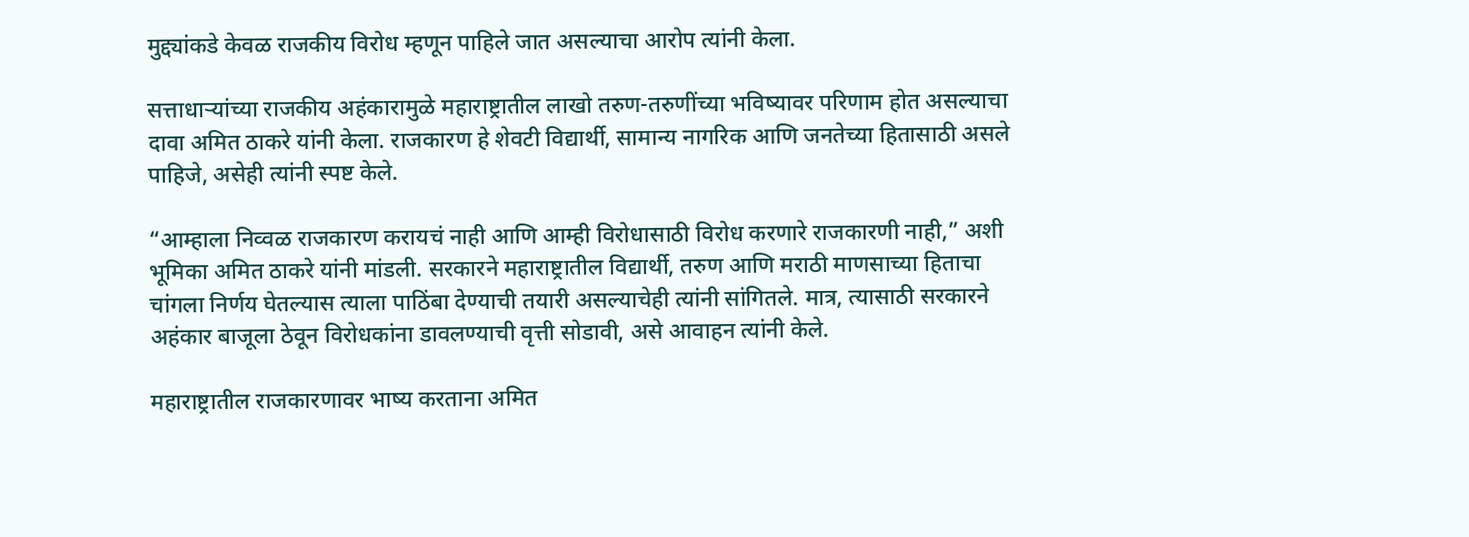मुद्द्यांकडे केवळ राजकीय विरोध म्हणून पाहिले जात असल्याचा आरोप त्यांनी केला.

सत्ताधाऱ्यांच्या राजकीय अहंकारामुळे महाराष्ट्रातील लाखो तरुण-तरुणींच्या भविष्यावर परिणाम होत असल्याचा दावा अमित ठाकरे यांनी केला. राजकारण हे शेवटी विद्यार्थी, सामान्य नागरिक आणि जनतेच्या हितासाठी असले पाहिजे, असेही त्यांनी स्पष्ट केले.

“आम्हाला निव्वळ राजकारण करायचं नाही आणि आम्ही विरोधासाठी विरोध करणारे राजकारणी नाही,” अशी भूमिका अमित ठाकरे यांनी मांडली. सरकारने महाराष्ट्रातील विद्यार्थी, तरुण आणि मराठी माणसाच्या हिताचा चांगला निर्णय घेतल्यास त्याला पाठिंबा देण्याची तयारी असल्याचेही त्यांनी सांगितले. मात्र, त्यासाठी सरकारने अहंकार बाजूला ठेवून विरोधकांना डावलण्याची वृत्ती सोडावी, असे आवाहन त्यांनी केले.

महाराष्ट्रातील राजकारणावर भाष्य करताना अमित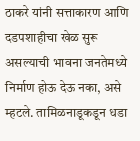ठाकरे यांनी सत्ताकारण आणि दडपशाहीचा खेळ सुरू असल्याची भावना जनतेमध्ये निर्माण होऊ देऊ नका, असे म्हटले. तामिळनाडूकडून धडा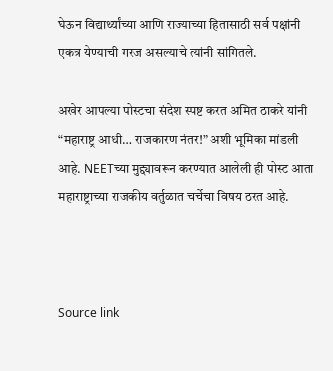घेऊन विद्यार्थ्यांच्या आणि राज्याच्या हितासाठी सर्व पक्षांनी एकत्र येण्याची गरज असल्याचे त्यांनी सांगितले.

अखेर आपल्या पोस्टचा संदेश स्पष्ट करत अमित ठाकरे यांनी “महाराष्ट्र आधी… राजकारण नंतर!” अशी भूमिका मांडली आहे. NEETच्या मुद्द्यावरून करण्यात आलेली ही पोस्ट आता महाराष्ट्राच्या राजकीय वर्तुळात चर्चेचा विषय ठरत आहे.



Source link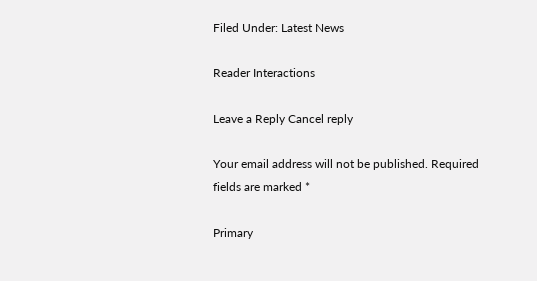Filed Under: Latest News

Reader Interactions

Leave a Reply Cancel reply

Your email address will not be published. Required fields are marked *

Primary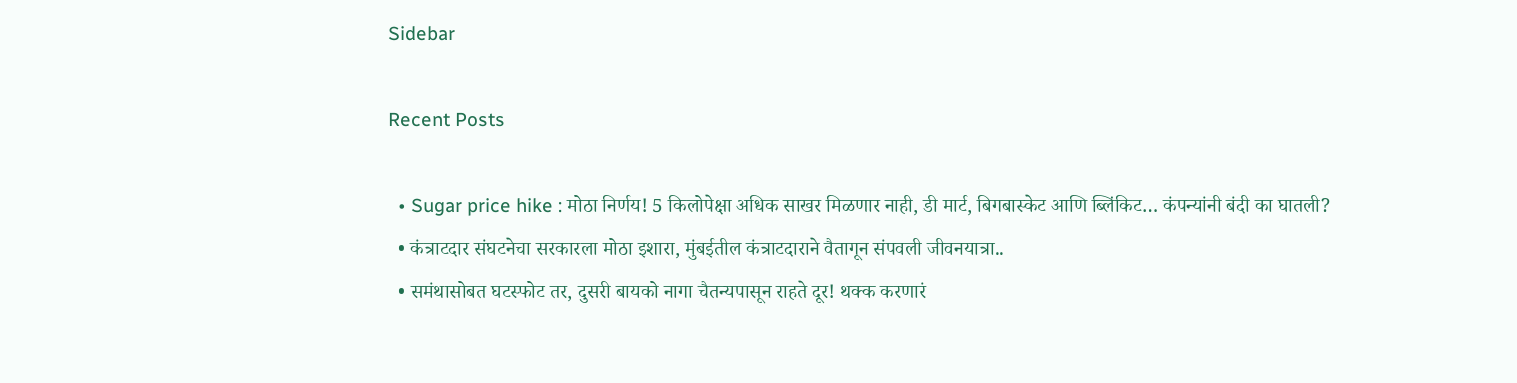Sidebar

Recent Posts

  • Sugar price hike : मोठा निर्णय! 5 किलोपेक्षा अधिक साखर मिळणार नाही, डी मार्ट, बिगबास्केट आणि ब्लिंकिट… कंपन्यांनी बंदी का घातली?
  • कंत्राटदार संघटनेचा सरकारला मोठा इशारा, मुंबईतील कंत्राटदाराने वैतागून संपवली जीवनयात्रा..
  • समंथासोबत घटस्फोट तर, दुसरी बायको नागा चैतन्यपासून राहते दूर! थक्क करणारं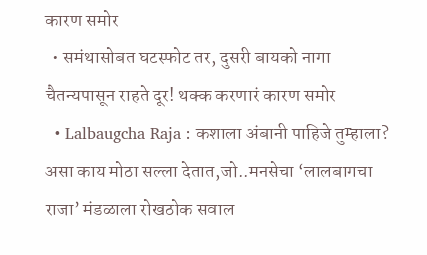कारण समोर
  • समंथासोबत घटस्फोट तर, दुसरी बायको नागा चैतन्यपासून राहते दूर! थक्क करणारं कारण समोर
  • Lalbaugcha Raja : कशाला अंबानी पाहिजे तुम्हाला? असा काय मोठा सल्ला देतात,जो..मनसेचा ‘लालबागचा राजा’ मंडळाला रोखठोक सवाल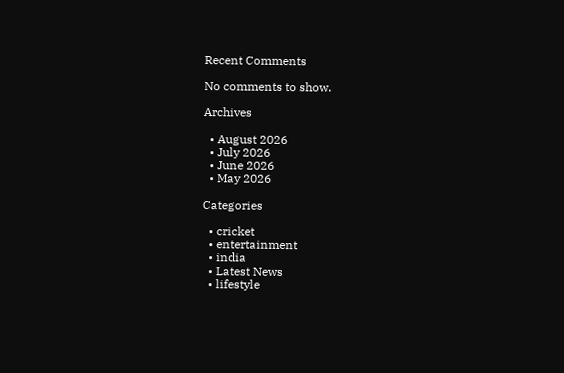Recent Comments

No comments to show.

Archives

  • August 2026
  • July 2026
  • June 2026
  • May 2026

Categories

  • cricket
  • entertainment
  • india
  • Latest News
  • lifestyle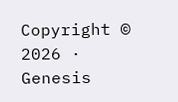Copyright © 2026 · Genesis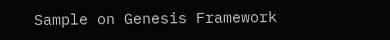Sample on Genesis Framework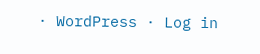· WordPress · Log in